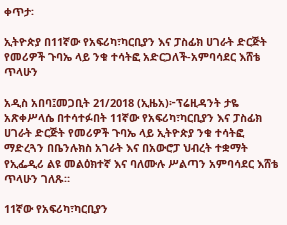ቀጥታ፡

ኢትዮጵያ በ11ኛው የአፍሪካ፣ካርቢያን እና ፓስፊክ ሀገራት ድርጅት የመሪዎች ጉባኤ ላይ ንቁ ተሳትፎ አድርጋለች-አምባሳደር እሸቴ ጥላሁን

አዲስ አበባ፤መጋቢት 21/2018 (ኢዜአ)፦ፕሬዚዳንት ታዬ አጽቀሥላሴ በተሳተፉበት 11ኛው የአፍሪካ፣ካርቢያን እና ፓስፊክ ሀገራት ድርጅት የመሪዎች ጉባኤ ላይ ኢትዮጵያ ንቁ ተሳትፎ ማድረጓን በቤንሉክስ አገራት እና በአውሮፓ ህብረት ተቋማት የኢፌዲሪ ልዩ መልዕክተኛ እና ባለሙሉ ሥልጣን አምባሳደር እሸቴ ጥላሁን ገለጹ።

11ኛው የአፍሪካ፣ካርቢያን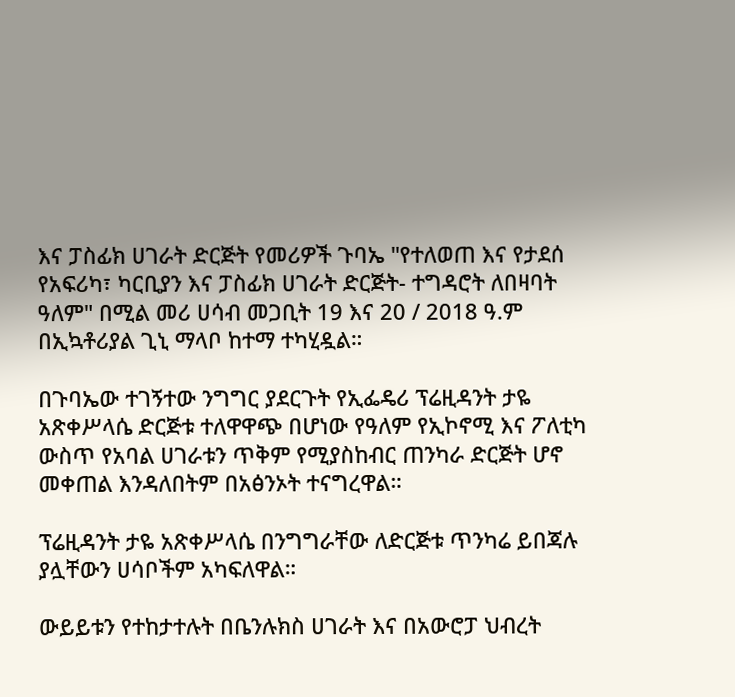እና ፓስፊክ ሀገራት ድርጅት የመሪዎች ጉባኤ "የተለወጠ እና የታደሰ የአፍሪካ፣ ካርቢያን እና ፓስፊክ ሀገራት ድርጅት- ተግዳሮት ለበዛባት ዓለም" በሚል መሪ ሀሳብ መጋቢት 19 እና 20 / 2018 ዓ.ም በኢኳቶሪያል ጊኒ ማላቦ ከተማ ተካሂዷል።

በጉባኤው ተገኝተው ንግግር ያደርጉት የኢፌዴሪ ፕሬዚዳንት ታዬ አጽቀሥላሴ ድርጅቱ ተለዋዋጭ በሆነው የዓለም የኢኮኖሚ እና ፖለቲካ ውስጥ የአባል ሀገራቱን ጥቅም የሚያስከብር ጠንካራ ድርጅት ሆኖ መቀጠል እንዳለበትም በአፅንኦት ተናግረዋል።

ፕሬዚዳንት ታዬ አጽቀሥላሴ በንግግራቸው ለድርጅቱ ጥንካሬ ይበጃሉ ያሏቸውን ሀሳቦችም አካፍለዋል።

ውይይቱን የተከታተሉት በቤንሉክስ ሀገራት እና በአውሮፓ ህብረት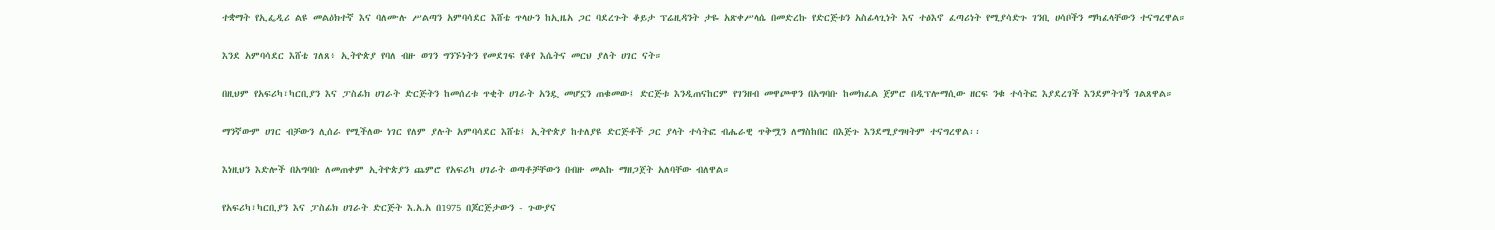ተቋማት የኢፌዲሪ ልዩ መልዕክተኛ እና ባለሙሉ ሥልጣን አምባሳደር እሸቴ ጥላሁን ከኢዜአ ጋር ባደረጉት ቆይታ ፕሬዚዳንት ታዬ አጽቀሥላሴ በመድረኩ የድርጅቱን አስፊላጊነት እና ተፅእኖ ፈጣሪነት የሚያሳድጉ ገንቢ ሀሳቦችን ማካፈላቸውን ተናግረዋል።

እንደ አምባሳደር እሸቴ ገለጸ፥ ኢትዮጵያ የባለ ብዙ ወገን ግንኙነትን የመደገፍ የቆየ እሴትና መርህ ያለት ሀገር ናት።

በዚህም የአፍሪካ፣ካርቢያን እና ፓስፊክ ሀገራት ድርጅትን ከመሰረቱ ጥቂት ሀገራት አንዷ መሆኗን ጠቁመው፤ ድርጅቱ እንዲጠናከርም የገንዘብ መዋጮዋን በአግባቡ ከመክፈል ጀምሮ በዲፕሎማሲው ዘርፍ ንቁ ተሳትፎ እያደረገች እንደምትገኝ ገልጸዋል።

ማንኛውም ሀገር ብቻውን ሊሰራ የሚችለው ነገር የለም ያሉት አምባሳደር እሸቴ፤ ኢትዮጵያ ከተለያዩ ድርጅቶች ጋር ያላት ተሳትፎ ብሔራዊ ጥቅሟን ለማስከበር በእጅጉ እንደሚያግዛትም ተናግረዋል፡፡

እነዚህን እድሎች በአግባቡ ለመጠቀም ኢትዮጵያን ጨምሮ የአፍሪካ ሀገራት ወጣቶቻቸውን በብዙ መልኩ ማዘጋጀት አለባቸው ብለዋል።

የአፍሪካ፣ካርቢያን እና ፓስፊክ ሀገራት ድርጅት እ.አ.አ በ1975 በጆርጅታውን - ጉውያና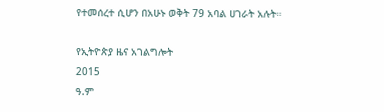የተመሰረተ ሲሆን በአሁኑ ወቅት 79 አባል ሀገራት አሉት።

የኢትዮጵያ ዜና አገልግሎት
2015
ዓ.ም